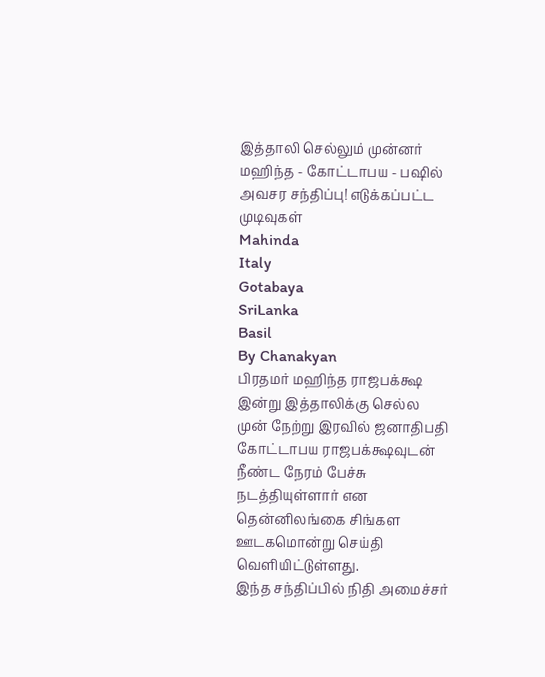இத்தாலி செல்லும் முன்னர் மஹிந்த - கோட்டாபய - பஷில் அவசர சந்திப்பு! எடுக்கப்பட்ட முடிவுகள்
Mahinda
Italy
Gotabaya
SriLanka
Basil
By Chanakyan
பிரதமர் மஹிந்த ராஜபக்க்ஷ இன்று இத்தாலிக்கு செல்ல முன் நேற்று இரவில் ஜனாதிபதி கோட்டாபய ராஜபக்க்ஷவுடன் நீண்ட நேரம் பேச்சு நடத்தியுள்ளார் என தென்னிலங்கை சிங்கள ஊடகமொன்று செய்தி வெளியிட்டுள்ளது.
இந்த சந்திப்பில் நிதி அமைச்சர்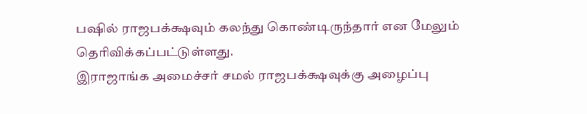பஷில் ராஜபக்க்ஷவும் கலந்து கொண்டிருந்தார் என மேலும் தெரிவிக்கப்பட்டுள்ளது.
இராஜாங்க அமைச்சர் சமல் ராஜபக்க்ஷவுக்கு அழைப்பு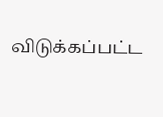விடுக்கப்பட்ட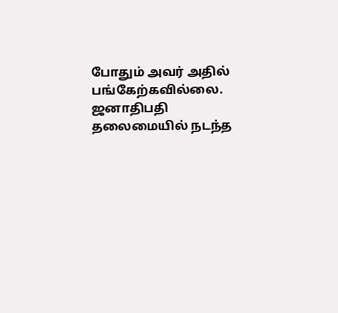போதும் அவர் அதில் பங்கேற்கவில்லை.
ஜனாதிபதி தலைமையில் நடந்த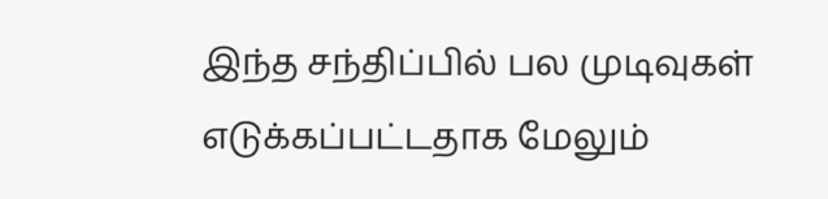இந்த சந்திப்பில் பல முடிவுகள் எடுக்கப்பட்டதாக மேலும்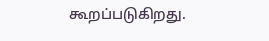கூறப்படுகிறது.